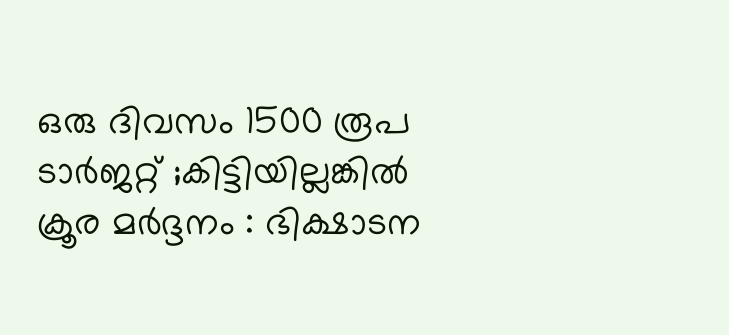ഒരു ദിവസം 1500 രൂപ ടാർജറ്റ് ;കിട്ടിയില്ലങ്കിൽ ക്രൂര മർദ്ദനം : ഭിക്ഷാടന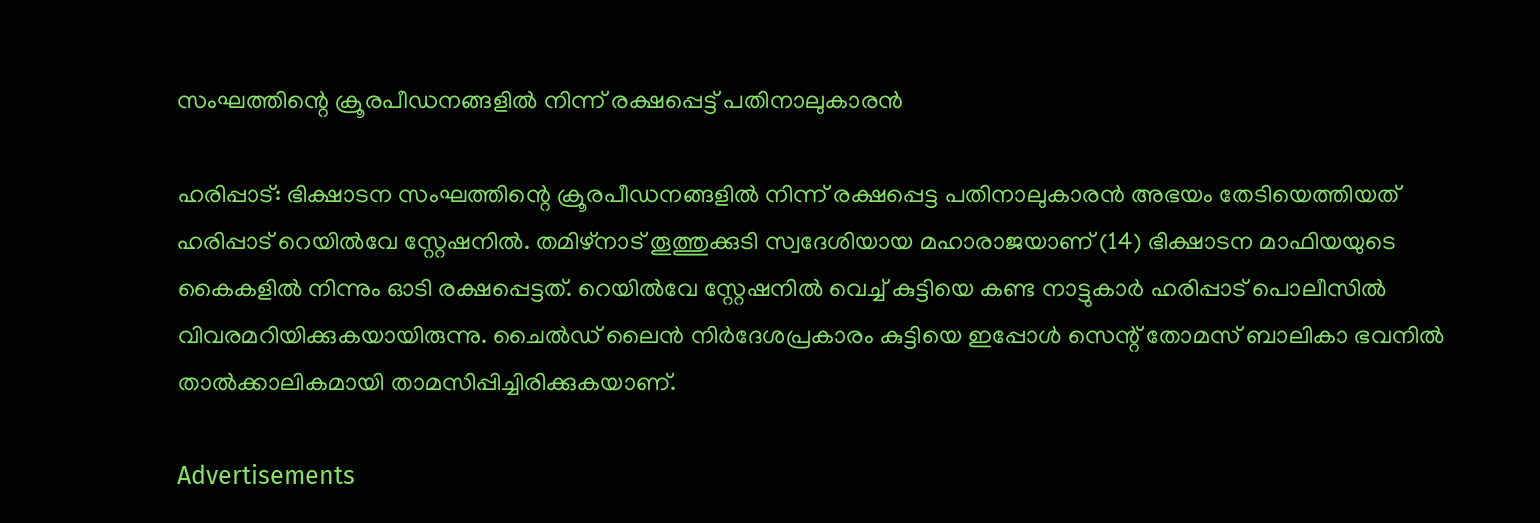സംഘത്തിന്റെ ക്രൂരപീഡനങ്ങളില്‍ നിന്ന് രക്ഷപ്പെട്ട് പതിനാലുകാരൻ

ഹരിപ്പാട്: ഭിക്ഷാടന സംഘത്തിന്റെ ക്രൂരപീഡനങ്ങളില്‍ നിന്ന് രക്ഷപ്പെട്ട പതിനാലുകാരൻ അഭയം തേടിയെത്തിയത് ഹരിപ്പാട് റെയില്‍വേ സ്റ്റേഷനില്‍. തമിഴ്‌നാട് തൂത്തുക്കുടി സ്വദേശിയായ മഹാരാജയാണ് (14) ഭിക്ഷാടന മാഫിയയുടെ കൈകളില്‍ നിന്നും ഓടി രക്ഷപ്പെട്ടത്. റെയില്‍വേ സ്റ്റേഷനില്‍ വെച്ച്‌ കുട്ടിയെ കണ്ട നാട്ടുകാർ ഹരിപ്പാട് പൊലീസില്‍ വിവരമറിയിക്കുകയായിരുന്നു. ചൈല്‍ഡ് ലൈൻ നിർദേശപ്രകാരം കുട്ടിയെ ഇപ്പോള്‍ സെന്റ് തോമസ് ബാലികാ ഭവനില്‍ താല്‍ക്കാലികമായി താമസിപ്പിച്ചിരിക്കുകയാണ്.

Advertisements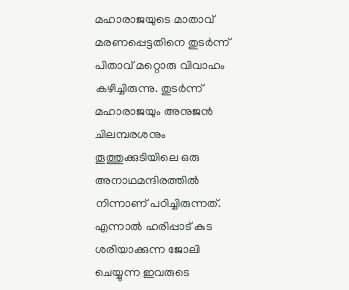മഹാരാജയുടെ മാതാവ് മരണപ്പെട്ടതിനെ തുടർന്ന് പിതാവ് മറ്റൊരു വിവാഹം കഴിച്ചിരുന്നു. തുടർന്ന് മഹാരാജയും അനുജൻ ചിലമ്പരശനും തൂത്തുക്കുടിയിലെ ഒരു അനാഥമന്ദിരത്തില്‍ നിന്നാണ് പഠിച്ചിരുന്നത്. എന്നാല്‍ ഹരിപ്പാട് കുട ശരിയാക്കുന്ന ജോലി ചെയ്യുന്ന ഇവരുടെ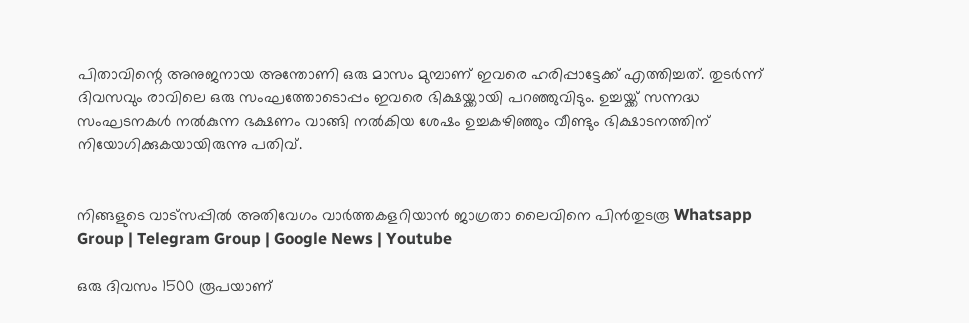പിതാവിന്റെ അനുജനായ അന്തോണി ഒരു മാസം മുമ്പാണ് ഇവരെ ഹരിപ്പാട്ടേക്ക് എത്തിച്ചത്. തുടർന്ന് ദിവസവും രാവിലെ ഒരു സംഘത്തോടൊപ്പം ഇവരെ ഭിക്ഷയ്ക്കായി പറഞ്ഞുവിടും. ഉച്ചയ്ക്ക് സന്നദ്ധ സംഘടനകള്‍ നല്‍കുന്ന ഭക്ഷണം വാങ്ങി നല്‍കിയ ശേഷം ഉച്ചകഴിഞ്ഞും വീണ്ടും ഭിക്ഷാടനത്തിന് നിയോഗിക്കുകയായിരുന്നു പതിവ്.


നിങ്ങളുടെ വാട്സപ്പിൽ അതിവേഗം വാർത്തകളറിയാൻ ജാഗ്രതാ ലൈവിനെ പിൻതുടരൂ Whatsapp Group | Telegram Group | Google News | Youtube

ഒരു ദിവസം 1500 രൂപയാണ്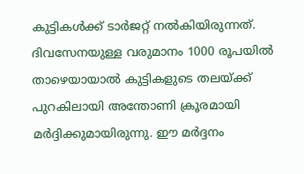കുട്ടികള്‍ക്ക് ടാർജറ്റ് നല്‍കിയിരുന്നത്. ദിവസേനയുള്ള വരുമാനം 1000 രൂപയില്‍ താഴെയായാല്‍ കുട്ടികളുടെ തലയ്ക്ക് പുറകിലായി അന്തോണി ക്രൂരമായി മർദ്ദിക്കുമായിരുന്നു. ഈ മർദ്ദനം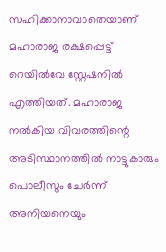സഹിക്കാനാവാതെയാണ് മഹാരാജ രക്ഷപ്പെട്ട് റെയില്‍വേ സ്റ്റേഷനില്‍ എത്തിയത്. മഹാരാജ നല്‍കിയ വിവരത്തിന്റെ അടിസ്ഥാനത്തില്‍ നാട്ടുകാരും പൊലീസും ചേർന്ന് അനിയനെയും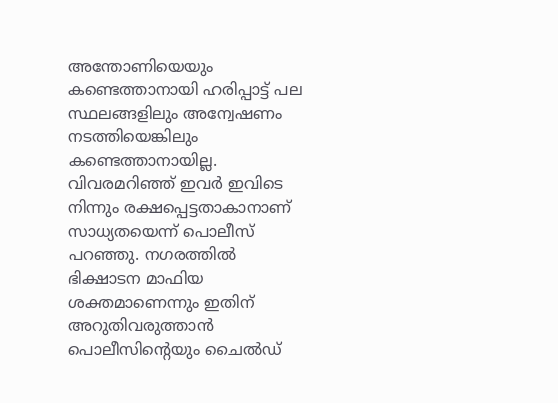അന്തോണിയെയും കണ്ടെത്താനായി ഹരിപ്പാട്ട് പല സ്ഥലങ്ങളിലും അന്വേഷണം നടത്തിയെങ്കിലും കണ്ടെത്താനായില്ല. വിവരമറിഞ്ഞ് ഇവർ ഇവിടെ നിന്നും രക്ഷപ്പെട്ടതാകാനാണ് സാധ്യതയെന്ന് പൊലീസ് പറഞ്ഞു. നഗരത്തില്‍ ഭിക്ഷാടന മാഫിയ ശക്തമാണെന്നും ഇതിന് അറുതിവരുത്താൻ പൊലീസിന്റെയും ചൈല്‍ഡ്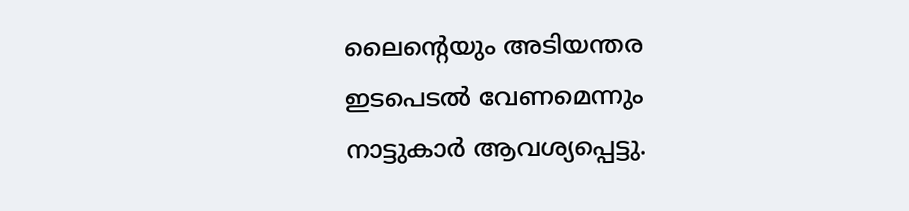ലൈന്റെയും അടിയന്തര ഇടപെടല്‍ വേണമെന്നും നാട്ടുകാർ ആവശ്യപ്പെട്ടു.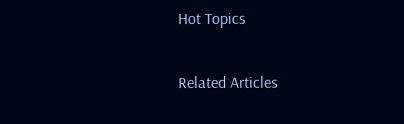Hot Topics

Related Articles